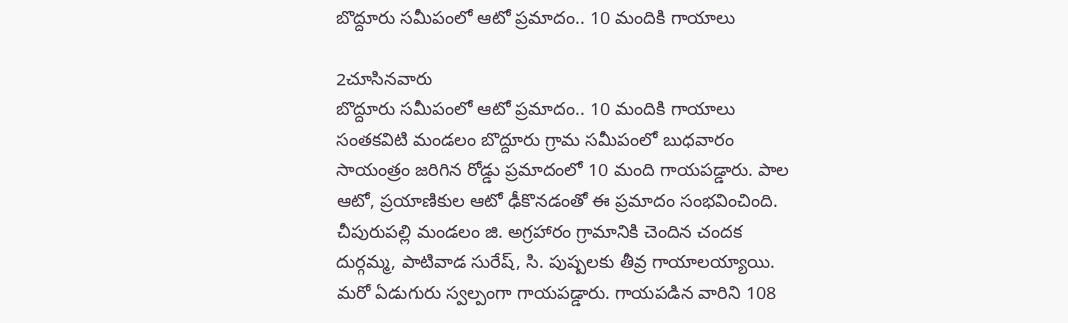బొద్దూరు సమీపంలో ఆటో ప్రమాదం.. 10 మందికి గాయాలు

2చూసినవారు
బొద్దూరు సమీపంలో ఆటో ప్రమాదం.. 10 మందికి గాయాలు
సంతకవిటి మండలం బొద్దూరు గ్రామ సమీపంలో బుధవారం సాయంత్రం జరిగిన రోడ్డు ప్రమాదంలో 10 మంది గాయపడ్డారు. పాల ఆటో, ప్రయాణికుల ఆటో ఢీకొనడంతో ఈ ప్రమాదం సంభవించింది. చీపురుపల్లి మండలం జి. అగ్రహారం గ్రామానికి చెందిన చందక దుర్గమ్మ, పాటివాడ సురేష్‌, సి. పుష్పలకు తీవ్ర గాయాలయ్యాయి. మరో ఏడుగురు స్వల్పంగా గాయపడ్డారు. గాయపడిన వారిని 108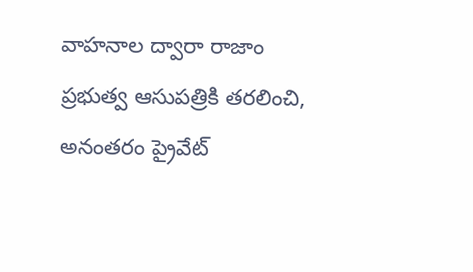వాహనాల ద్వారా రాజాం ప్రభుత్వ ఆసుపత్రికి తరలించి, అనంతరం ప్రైవేట్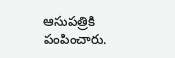ఆసుపత్రికి పంపించారు.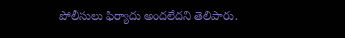పోలీసులు ఫిర్యాదు అందలేదని తెలిపారు.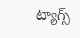ట్యాగ్స్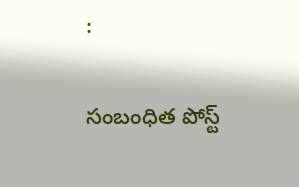:

సంబంధిత పోస్ట్